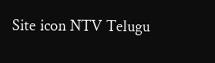Site icon NTV Telugu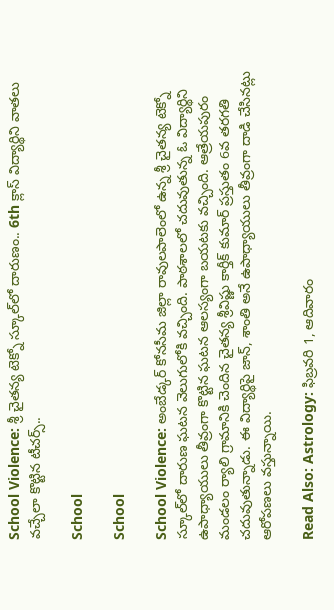School Violence: శ్రీ చైతన్య టెక్నో స్కూల్‌లో దారుణం.. 6th క్లాస్ విద్యార్థిని వాతలు వచ్చేలా కొట్టిన టీచర్స్..

School

School

School Violence: అంబేడ్కర్ కోనసీమ జిల్లా రావులపాలెంలో ఉన్న శ్రీ చైతన్య టెక్నో స్కూల్‌లో దారుణ ఘటన వెలుగులోకి వచ్చింది. పాఠశాలలో చదువుతున్న ఓ విద్యార్థిని ఉపాధ్యాయులు తీవ్రంగా కొట్టిన ఘటన ఆలస్యంగా బయటకు వచ్చింది. ఆత్రేయపురం మండలం ర్యాలి గ్రామానికి చెందిన చైతన్య శ్రీవిష్ణు కార్తీక్ కుమార్ ప్రస్తుతం 6వ తరగతి చదువుతున్నాడు. ఈ విద్యార్థిపై జాన్, శాంతి అనే ఉపాధ్యాయులు తీవ్రంగా దాడి చేసినట్లు ఆరోపణలు వస్తున్నాయి.

Read Also: Astrology: ఫిబ్రవరి 1, ఆదివారం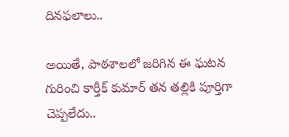దినఫలాలు..

అయితే, పాఠశాలలో జరిగిన ఈ ఘటన గురించి కార్తీక్ కుమార్ తన తల్లికి పూర్తిగా చెప్పలేదు..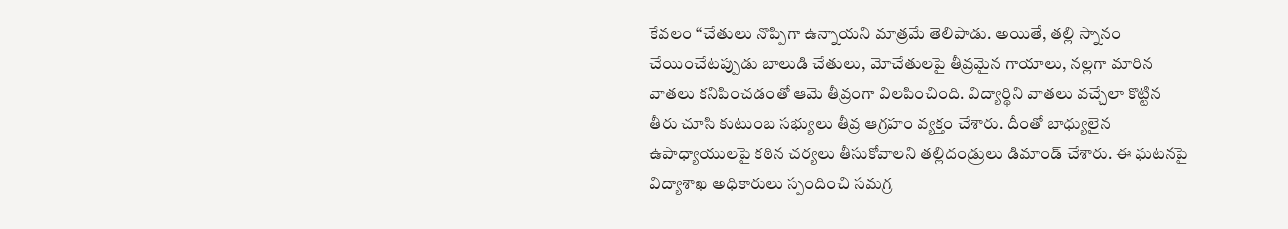కేవలం “చేతులు నొప్పిగా ఉన్నాయని మాత్రమే తెలిపాడు. అయితే, తల్లి స్నానం చేయించేటప్పుడు బాలుడి చేతులు, మోచేతులపై తీవ్రమైన గాయాలు, నల్లగా మారిన వాతలు కనిపించడంతో ఆమె తీవ్రంగా విలపించింది. విద్యార్థిని వాతలు వచ్చేలా కొట్టిన తీరు చూసి కుటుంబ సభ్యులు తీవ్ర ఆగ్రహం వ్యక్తం చేశారు. దీంతో బాధ్యులైన ఉపాధ్యాయులపై కఠిన చర్యలు తీసుకోవాలని తల్లిదండ్రులు డిమాండ్ చేశారు. ఈ ఘటనపై విద్యాశాఖ అధికారులు స్పందించి సమగ్ర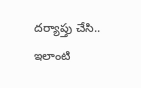దర్యాప్తు చేసి.. ఇలాంటి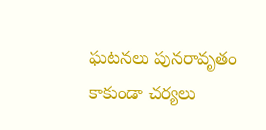ఘటనలు పునరావృతం కాకుండా చర్యలు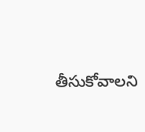తీసుకోవాలని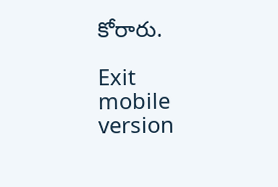కోరారు.

Exit mobile version